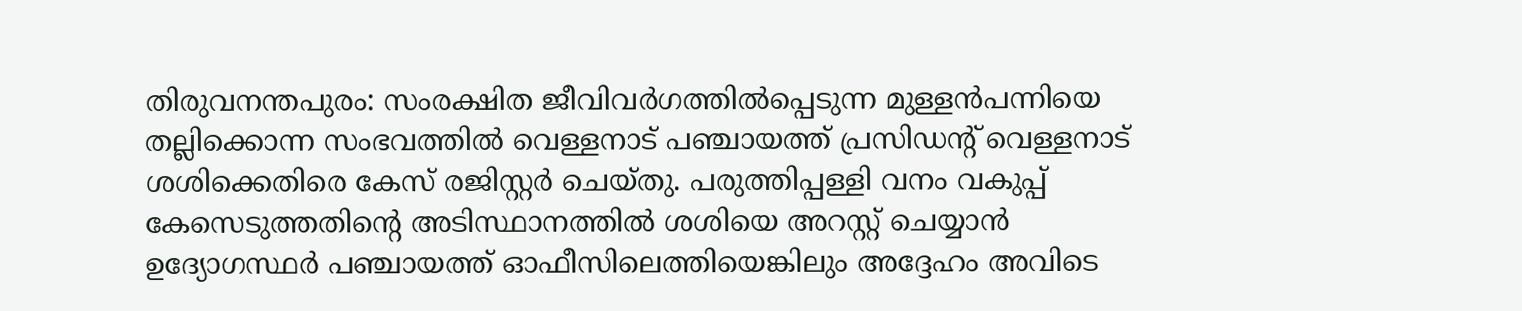തിരുവനന്തപുരം: സംരക്ഷിത ജീവിവർഗത്തിൽപ്പെടുന്ന മുള്ളൻപന്നിയെ തല്ലിക്കൊന്ന സംഭവത്തിൽ വെള്ളനാട് പഞ്ചായത്ത് പ്രസിഡന്റ് വെള്ളനാട് ശശിക്കെതിരെ കേസ് രജിസ്റ്റർ ചെയ്തു. പരുത്തിപ്പള്ളി വനം വകുപ്പ് കേസെടുത്തതിന്റെ അടിസ്ഥാനത്തിൽ ശശിയെ അറസ്റ്റ് ചെയ്യാൻ ഉദ്യോഗസ്ഥർ പഞ്ചായത്ത് ഓഫീസിലെത്തിയെങ്കിലും അദ്ദേഹം അവിടെ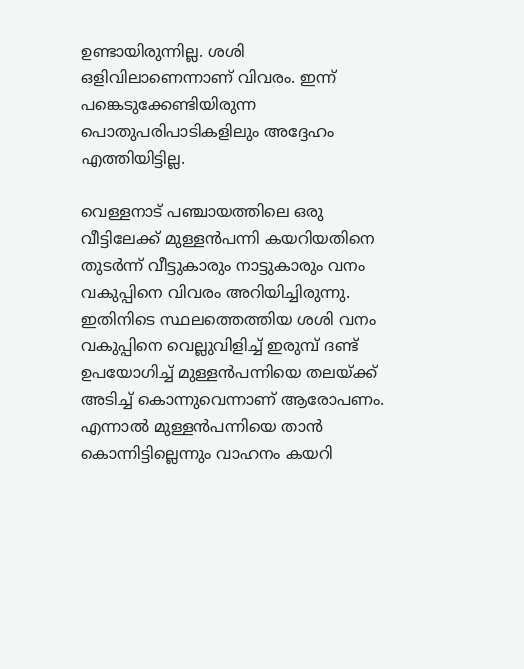ഉണ്ടായിരുന്നില്ല. ശശി ഒളിവിലാണെന്നാണ് വിവരം. ഇന്ന് പങ്കെടുക്കേണ്ടിയിരുന്ന പൊതുപരിപാടികളിലും അദ്ദേഹം എത്തിയിട്ടില്ല.

വെള്ളനാട് പഞ്ചായത്തിലെ ഒരു വീട്ടിലേക്ക് മുള്ളൻപന്നി കയറിയതിനെ തുടർന്ന് വീട്ടുകാരും നാട്ടുകാരും വനം വകുപ്പിനെ വിവരം അറിയിച്ചിരുന്നു. ഇതിനിടെ സ്ഥലത്തെത്തിയ ശശി വനം വകുപ്പിനെ വെല്ലുവിളിച്ച് ഇരുമ്പ് ദണ്ട് ഉപയോഗിച്ച് മുള്ളൻപന്നിയെ തലയ്ക്ക് അടിച്ച് കൊന്നുവെന്നാണ് ആരോപണം.
എന്നാൽ മുള്ളൻപന്നിയെ താൻ കൊന്നിട്ടില്ലെന്നും വാഹനം കയറി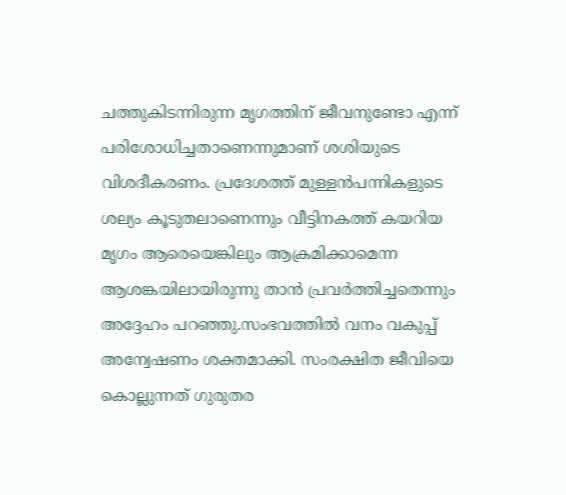ചത്തുകിടന്നിരുന്ന മൃഗത്തിന് ജീവനുണ്ടോ എന്ന് പരിശോധിച്ചതാണെന്നുമാണ് ശശിയുടെ വിശദീകരണം. പ്രദേശത്ത് മുള്ളൻപന്നികളുടെ ശല്യം കൂടുതലാണെന്നും വീട്ടിനകത്ത് കയറിയ മൃഗം ആരെയെങ്കിലും ആക്രമിക്കാമെന്ന ആശങ്കയിലായിരുന്നു താൻ പ്രവർത്തിച്ചതെന്നും അദ്ദേഹം പറഞ്ഞു.സംഭവത്തിൽ വനം വകുപ്പ് അന്വേഷണം ശക്തമാക്കി. സംരക്ഷിത ജീവിയെ കൊല്ലുന്നത് ഗുരുതര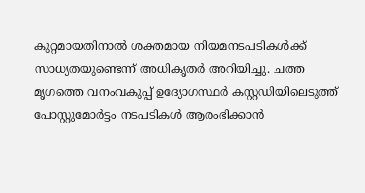കുറ്റമായതിനാൽ ശക്തമായ നിയമനടപടികൾക്ക് സാധ്യതയുണ്ടെന്ന് അധികൃതർ അറിയിച്ചു. ചത്ത മൃഗത്തെ വനംവകുപ്പ് ഉദ്യോഗസ്ഥർ കസ്റ്റഡിയിലെടുത്ത് പോസ്റ്റുമോർട്ടം നടപടികൾ ആരംഭിക്കാൻ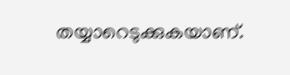തയ്യാറെടുക്കുകയാണ്.